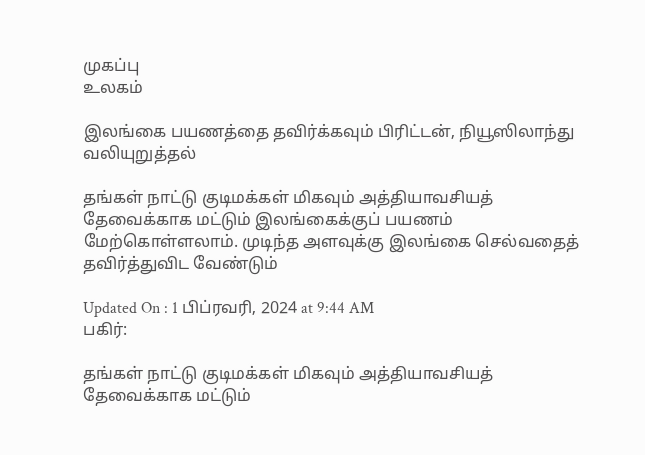முகப்பு
உலகம்

இலங்கை பயணத்தை தவிர்க்கவும் பிரிட்டன், நியூஸிலாந்து வலியுறுத்தல்

தங்கள் நாட்டு குடிமக்கள் மிகவும் அத்தியாவசியத் தேவைக்காக மட்டும் இலங்கைக்குப் பயணம் மேற்கொள்ளலாம். முடிந்த அளவுக்கு இலங்கை செல்வதைத் தவிர்த்துவிட வேண்டும்

Updated On : 1 பிப்ரவரி, 2024 at 9:44 AM
பகிர்:

தங்கள் நாட்டு குடிமக்கள் மிகவும் அத்தியாவசியத் தேவைக்காக மட்டும்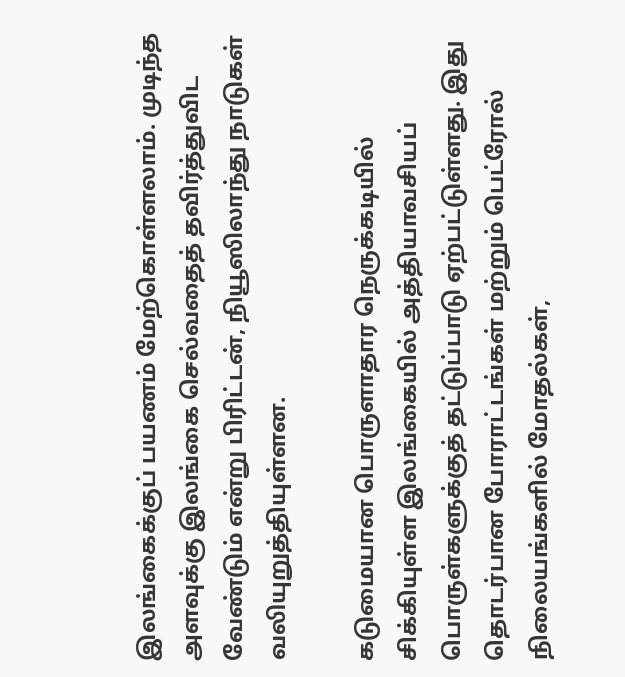இலங்கைக்குப் பயணம் மேற்கொள்ளலாம். முடிந்த அளவுக்கு இலங்கை செல்வதைத் தவிர்த்துவிட வேண்டும் என்று பிரிட்டன், நியூஸிலாந்து நாடுகள் வலியுறுத்தியுள்ளன.

கடுமையான பொருளாதார நெருக்கடியில் சிக்கியுள்ள இலங்கையில் அத்தியாவசியப் பொருள்களுக்குத் தட்டுப்பாடு ஏற்பட்டுள்ளது. இது தொடர்பான போராட்டங்கள் மற்றும் பெட்ரோல் நிலையங்களில் மோதல்கள்,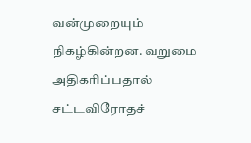வன்முறையும் நிகழ்கின்றன. வறுமை அதிகரிப்பதால் சட்டவிரோதச்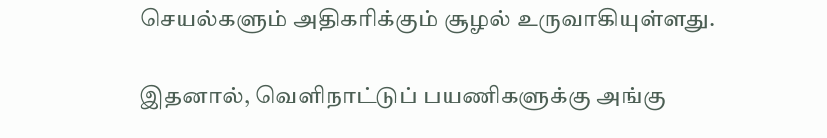செயல்களும் அதிகரிக்கும் சூழல் உருவாகியுள்ளது.

இதனால், வெளிநாட்டுப் பயணிகளுக்கு அங்கு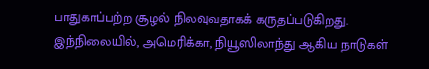பாதுகாப்பற்ற சூழல் நிலவுவதாகக் கருதப்படுகிறது. இந்நிலையில், அமெரிக்கா, நியூஸிலாந்து ஆகிய நாடுகள்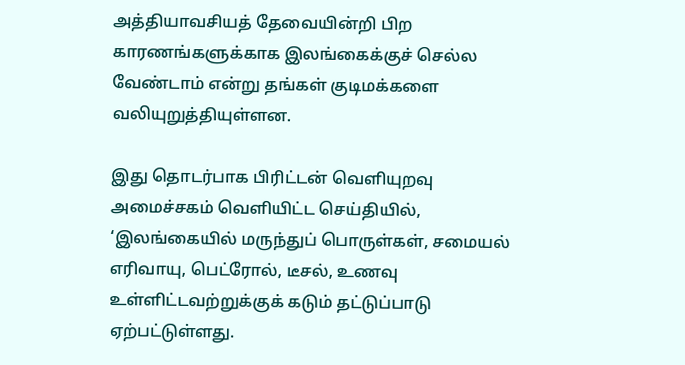அத்தியாவசியத் தேவையின்றி பிற காரணங்களுக்காக இலங்கைக்குச் செல்ல வேண்டாம் என்று தங்கள் குடிமக்களை வலியுறுத்தியுள்ளன.

இது தொடர்பாக பிரிட்டன் வெளியுறவு அமைச்சகம் வெளியிட்ட செய்தியில், ‘இலங்கையில் மருந்துப் பொருள்கள், சமையல் எரிவாயு, பெட்ரோல், டீசல், உணவு உள்ளிட்டவற்றுக்குக் கடும் தட்டுப்பாடு ஏற்பட்டுள்ளது.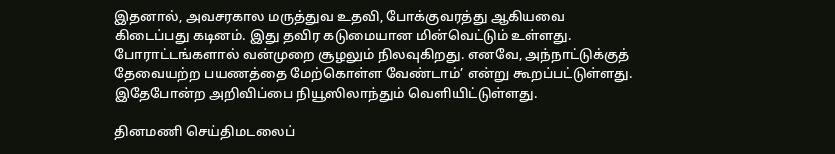இதனால், அவசரகால மருத்துவ உதவி, போக்குவரத்து ஆகியவை கிடைப்பது கடினம். இது தவிர கடுமையான மின்வெட்டும் உள்ளது. போராட்டங்களால் வன்முறை சூழலும் நிலவுகிறது. எனவே, அந்நாட்டுக்குத் தேவையற்ற பயணத்தை மேற்கொள்ள வேண்டாம்’ என்று கூறப்பட்டுள்ளது. இதேபோன்ற அறிவிப்பை நியூஸிலாந்தும் வெளியிட்டுள்ளது.

தினமணி செய்திமடலைப்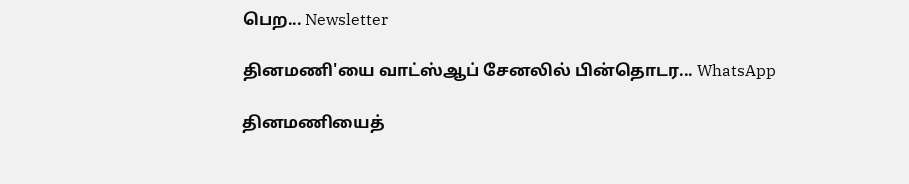பெற... Newsletter

தினமணி'யை வாட்ஸ்ஆப் சேனலில் பின்தொடர... WhatsApp

தினமணியைத்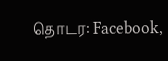தொடர: Facebook,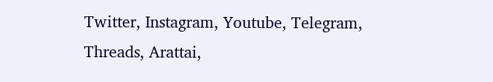Twitter, Instagram, Youtube, Telegram, Threads, Arattai,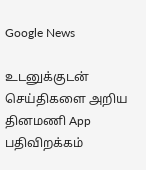Google News

உடனுக்குடன் செய்திகளை அறிய தினமணி App பதிவிறக்கம்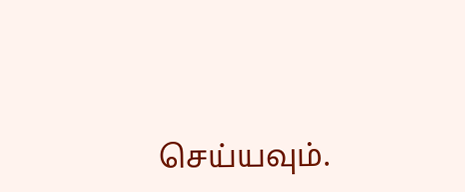செய்யவும்.